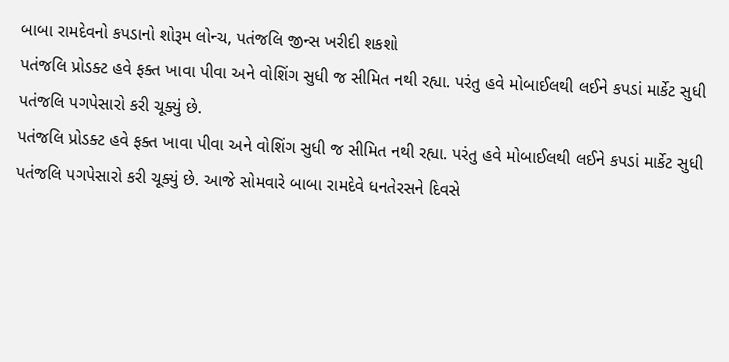બાબા રામદેવનો કપડાનો શોરૂમ લોન્ચ, પતંજલિ જીન્સ ખરીદી શકશો
પતંજલિ પ્રોડક્ટ હવે ફક્ત ખાવા પીવા અને વોશિંગ સુધી જ સીમિત નથી રહ્યા. પરંતુ હવે મોબાઈલથી લઈને કપડાં માર્કેટ સુધી પતંજલિ પગપેસારો કરી ચૂક્યું છે.
પતંજલિ પ્રોડક્ટ હવે ફક્ત ખાવા પીવા અને વોશિંગ સુધી જ સીમિત નથી રહ્યા. પરંતુ હવે મોબાઈલથી લઈને કપડાં માર્કેટ સુધી પતંજલિ પગપેસારો કરી ચૂક્યું છે. આજે સોમવારે બાબા રામદેવે ધનતેરસને દિવસે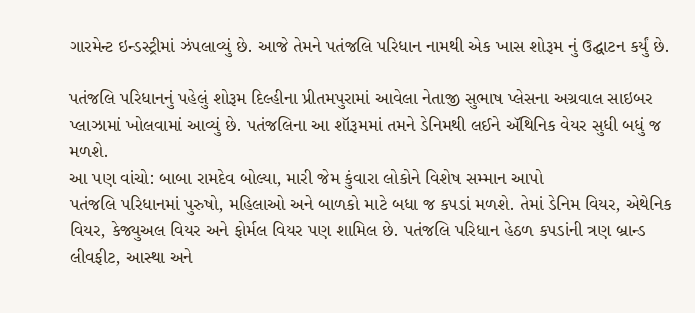ગારમેન્ટ ઇન્ડસ્ટ્રીમાં ઝંપલાવ્યું છે. આજે તેમને પતંજલિ પરિધાન નામથી એક ખાસ શોરૂમ નું ઉદ્ઘાટન કર્યું છે.

પતંજલિ પરિધાનનું પહેલું શોરૂમ દિલ્હીના પ્રીતમપુરામાં આવેલા નેતાજી સુભાષ પ્લેસના અગ્રવાલ સાઇબર પ્લાઝામાં ખોલવામાં આવ્યું છે. પતંજલિના આ શૉરૂમમાં તમને ડેનિમથી લઈને ઍથિનિક વેયર સુધી બધું જ મળશે.
આ પણ વાંચો: બાબા રામદેવ બોલ્યા, મારી જેમ કુંવારા લોકોને વિશેષ સમ્માન આપો
પતંજલિ પરિધાનમાં પુરુષો, મહિલાઓ અને બાળકો માટે બધા જ કપડાં મળશે. તેમાં ડેનિમ વિયર, એથેનિક વિયર, કેજ્યુઅલ વિયર અને ફોર્મલ વિયર પણ શામિલ છે. પતંજલિ પરિધાન હેઠળ કપડાંની ત્રણ બ્રાન્ડ લીવફીટ, આસ્થા અને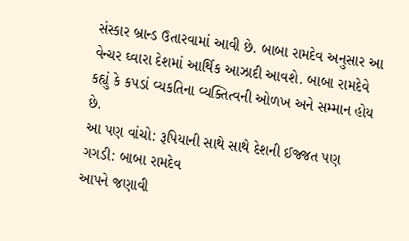સંસ્કાર બ્રાન્ડ ઉતારવામાં આવી છે. બાબા રામદેવ અનુસાર આ વેન્ચર ઘ્વારા દેશમાં આર્થિક આઝાદી આવશે. બાબા રામદેવે કહ્યું કે કપડાં વ્યકતિના વ્યક્તિત્વની ઓળખ અને સમ્માન હોય છે.
આ પણ વાંચો: રૂપિયાની સાથે સાથે દેશની ઈજ્જત પણ ગગડી: બાબા રામદેવ
આપને જણાવી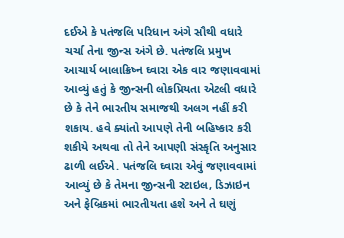દઈએ કે પતંજલિ પરિધાન અંગે સૌથી વધારે ચર્ચા તેના જીન્સ અંગે છે. પતંજલિ પ્રમુખ આચાર્ય બાલાક્રિષ્ન ઘ્વારા એક વાર જણાવવામાં આવ્યું હતું કે જીન્સની લોકપ્રિયતા એટલી વધારે છે કે તેને ભારતીય સમાજથી અલગ નહીં કરી શકાય. હવે ક્યાંતો આપણે તેની બહિષ્કાર કરી શકીયે અથવા તો તેને આપણી સંસ્કૃતિ અનુસાર ઢાળી લઈએ. પતંજલિ ઘ્વારા એવું જણાવવામાં આવ્યું છે કે તેમના જીન્સની સ્ટાઇલ, ડિઝાઇન અને ફેબ્રિકમાં ભારતીયતા હશે અને તે ઘણું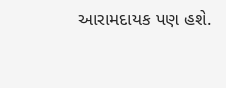આરામદાયક પણ હશે.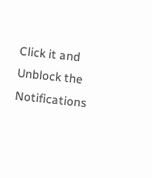Click it and Unblock the Notifications